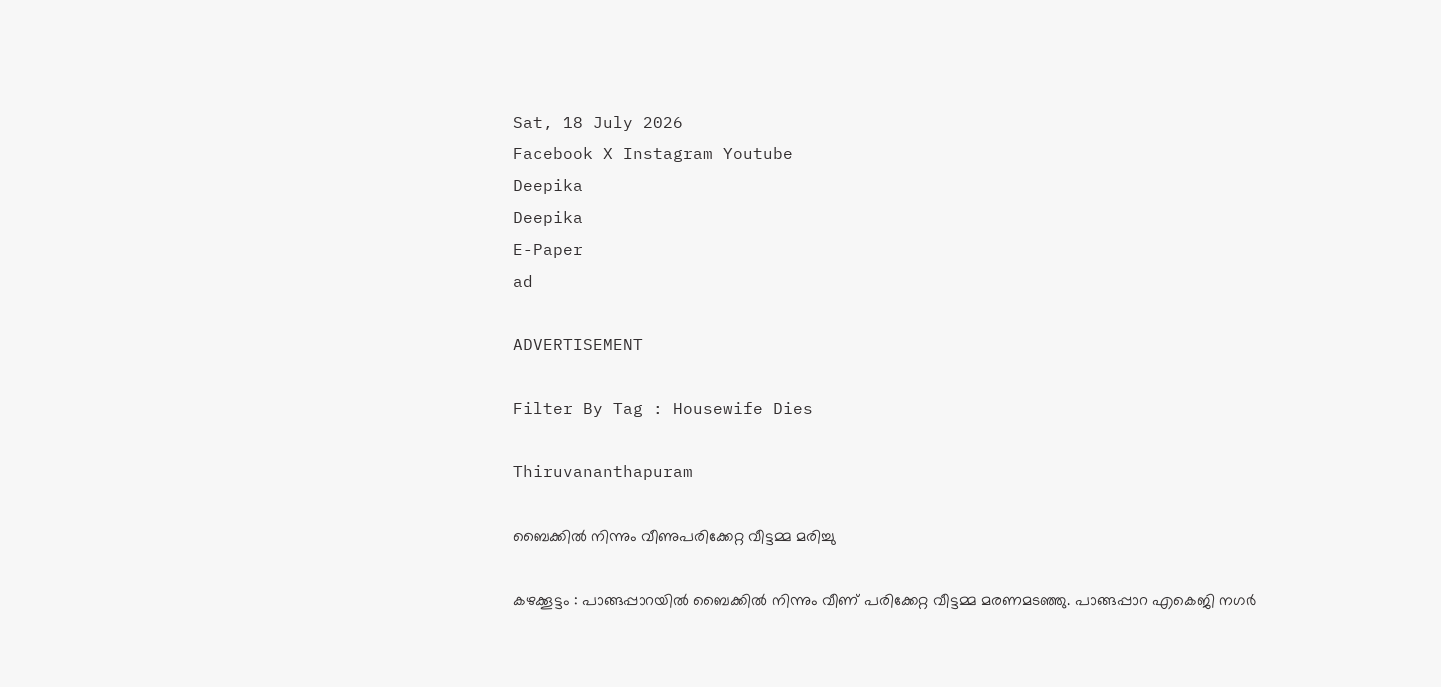Sat, 18 July 2026
Facebook X Instagram Youtube
Deepika
Deepika
E-Paper
ad

ADVERTISEMENT

Filter By Tag : Housewife Dies

Thiruvananthapuram

ബൈക്കിൽ നിന്നും വീണുപരിക്കേറ്റ വീട്ടമ്മ മരിച്ചു

കഴക്കൂട്ടം : പാങ്ങപ്പാറയിൽ ബൈക്കിൽ നിന്നും വീണ് പരിക്കേറ്റ വീട്ടമ്മ മരണമടഞ്ഞു. പാങ്ങപ്പാറ എകെജി നഗർ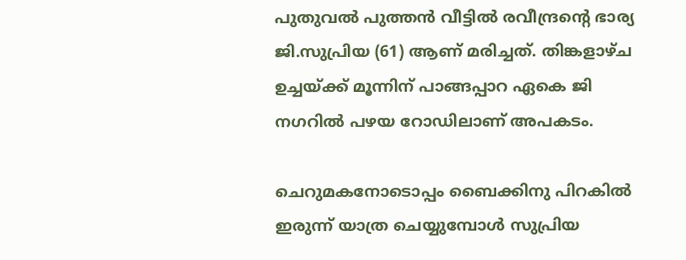പുതുവൽ പുത്തൻ വീട്ടിൽ രവീന്ദ്രന്‍റെ ഭാര്യ ജി.സുപ്രിയ (61) ആണ് മരിച്ചത്. തിങ്കളാഴ്ച ഉച്ചയ്ക്ക് മൂന്നിന് പാങ്ങപ്പാറ ഏകെ ജി നഗറിൽ പഴയ റോഡിലാണ് അപകടം.

ചെറുമകനോടൊപ്പം ബൈക്കിനു പിറകിൽ ഇരുന്ന് യാത്ര ചെയ്യുമ്പോൾ സുപ്രിയ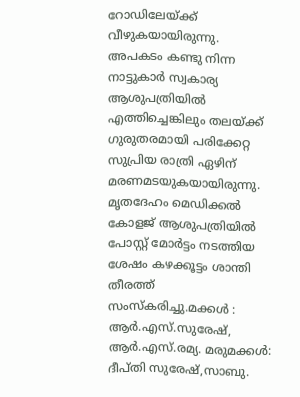റോഡിലേയ്ക്ക് വീഴുകയായിരുന്നു. അപകടം കണ്ടു നിന്ന നാട്ടുകാർ സ്വകാര്യ ആശുപത്രിയിൽ എത്തിച്ചെങ്കിലും തലയ്ക്ക് ഗുരുതരമായി പരിക്കേറ്റ സുപ്രിയ രാത്രി ഏഴിന് മരണമടയുകയായിരുന്നു. മൃതദേഹം മെഡിക്കൽ കോളജ് ആശുപത്രിയിൽ പോസ്റ്റ് മോർട്ടം നടത്തിയ ശേഷം കഴക്കൂട്ടം ശാന്തി തീരത്ത് സംസ്കരിച്ചു.മക്കൾ : ആർ.എസ്.സുരേഷ്, ആർ.എസ്.രമ്യ. മരുമക്കൾ: ദീപ്തി സുരേഷ്,സാബു.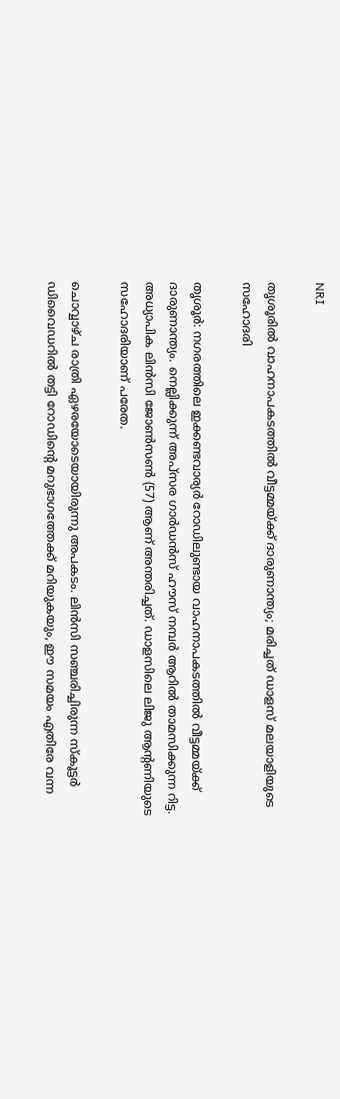NRI

തൃശൂരിൽ വാഹനാപകടത്തിൽ വീട്ടമ്മയ്ക്ക് ദാരുണാന്ത്യം; മരിച്ചത് ഡാളസ് മലയാളിയുടെ സഹോദരി

തൃശൂർ: നഗരത്തിലെ ഇക്കണ്ടവാര്യർ റോഡിലുണ്ടായ വാഹനാപകടത്തിൽ വീട്ടമ്മയ്ക്ക് ദാരുണാന്ത്യം. നെല്ലിക്കുന്ന് അപ്സര ഗാർഡൻസ് ഹൗസ് നമ്പർ ആറിൽ താമസിക്കുന്ന റിട്ട. അധ്യാപിക ലിൻസി ജോൺസൺ (57) ആണ് അന്തരിച്ചത്. ഡാളസിലെ ലിജു ആന്‍റണിയുടെ സഹോദരിയാണ് പരേത.

ചൊവ്വാഴ്ച രാത്രി ഏഴരയോടെയായിരുന്നു അപകടം. ലിൻസി സഞ്ചരിച്ചിരുന്ന സ്കൂട്ടർ ഡിവൈഡറിൽ തട്ടി റോഡിന്‍റെ മറുഭാഗത്തേക്ക് മറിയുകയും, ഈ സമയം എതിരേ വന്ന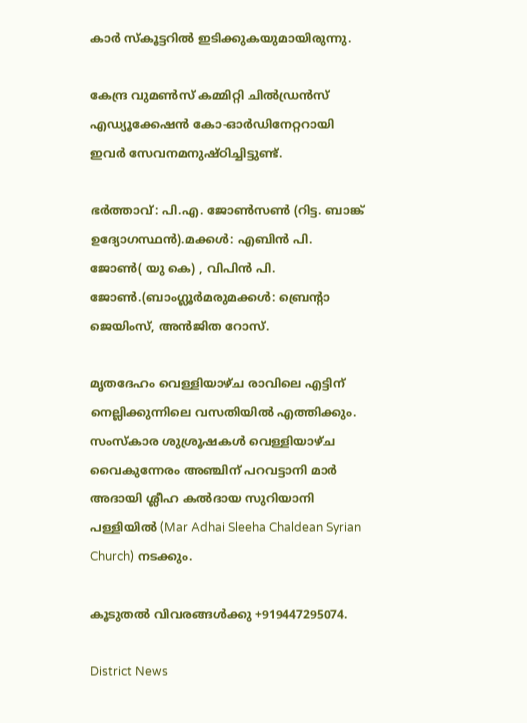കാർ സ്കൂട്ടറിൽ ഇടിക്കുകയുമായിരുന്നു.

കേന്ദ്ര വുമൺസ് കമ്മിറ്റി ചിൽഡ്രൻസ് എഡ്യൂക്കേഷൻ കോ-ഓർഡിനേറ്ററായി ഇവർ സേവനമനുഷ്ഠിച്ചിട്ടുണ്ട്.

ഭർത്താവ്: പി.എ. ജോൺസൺ (റിട്ട. ബാങ്ക് ഉദ്യോഗസ്ഥൻ).മക്കൾ: എബിൻ പി. ജോൺ( യു കെ) , വിപിൻ പി. ജോൺ.(ബാംഗ്ലൂർമരുമക്കൾ: ബ്രെന്റാ ജെയിംസ്, അൻജിത റോസ്.

മൃതദേഹം വെള്ളിയാഴ്ച രാവിലെ എട്ടിന് നെല്ലിക്കുന്നിലെ വസതിയിൽ എത്തിക്കും. സംസ്കാര ശുശ്രൂഷകൾ വെള്ളിയാഴ്ച വൈകുന്നേരം അഞ്ചിന് പറവട്ടാനി മാർ അദായി ശ്ലീഹ കൽദായ സുറിയാനി പള്ളിയിൽ (Mar Adhai Sleeha Chaldean Syrian Church) നടക്കും.

കൂടുതൽ വിവരങ്ങൾക്കു +919447295074.

District News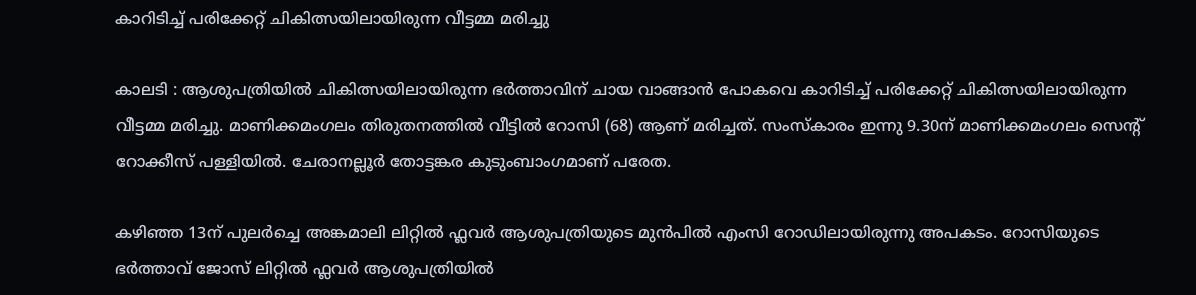കാറിടിച്ച് പരിക്കേറ്റ് ചികിത്സയിലായിരുന്ന വീട്ടമ്മ മരിച്ചു

കാലടി : ആശുപത്രിയിൽ ചികിത്സയിലായിരുന്ന ഭർത്താവിന് ചായ വാങ്ങാൻ പോകവെ കാറിടിച്ച് പരിക്കേറ്റ് ചികിത്സയിലായിരുന്ന വീട്ടമ്മ മരിച്ചു. മാണിക്കമംഗലം തിരുതനത്തിൽ വീട്ടിൽ റോസി (68) ആണ് മരിച്ചത്. സംസ്കാരം ഇന്നു 9.30ന് മാണിക്കമംഗലം സെന്‍റ് റോക്കീസ് പള്ളിയിൽ. ചേരാനല്ലൂർ തോട്ടങ്കര കുടുംബാംഗമാണ് പരേത.

കഴിഞ്ഞ 13ന് പുലർച്ചെ അങ്കമാലി ലിറ്റിൽ ഫ്ലവർ ആശുപത്രിയുടെ മുൻപിൽ എംസി റോഡിലായിരുന്നു അപകടം. റോസിയുടെ ഭർത്താവ് ജോസ് ലിറ്റിൽ ഫ്ലവർ ആശുപത്രിയിൽ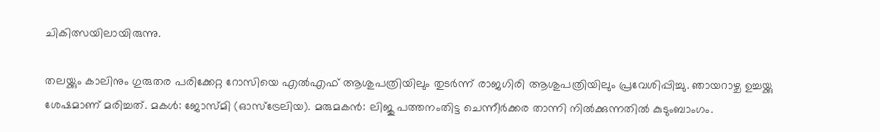ചികിത്സയിലായിരുന്നു.

തലയ്ക്കും കാലിനും ഗുരുതര പരിക്കേറ്റ റോസിയെ എൽഎഫ് ആശുപത്രിയിലും തുടർന്ന് രാജഗിരി ആശുപത്രിയിലും പ്രവേശിപ്പിച്ചു. ഞായറാഴ്ച ഉച്ചയ്ക്കു ശേഷമാണ് മരിച്ചത്. മകൾ: ജോസ്മി (ഓസ്ട്രേലിയ). മരുമകൻ: ലിജു പത്തനംതിട്ട ചെന്നീർക്കര താന്നി നിൽക്കുന്നതിൽ കുടുംബാംഗം.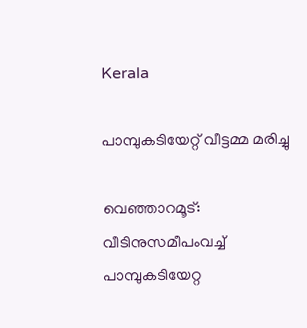Kerala

പാമ്പുകടിയേറ്റ് വീട്ടമ്മ മരിച്ചു

വെഞ്ഞാറമൂട്: വീടിനുസമീപംവച്ച് പാമ്പുകടിയേറ്റ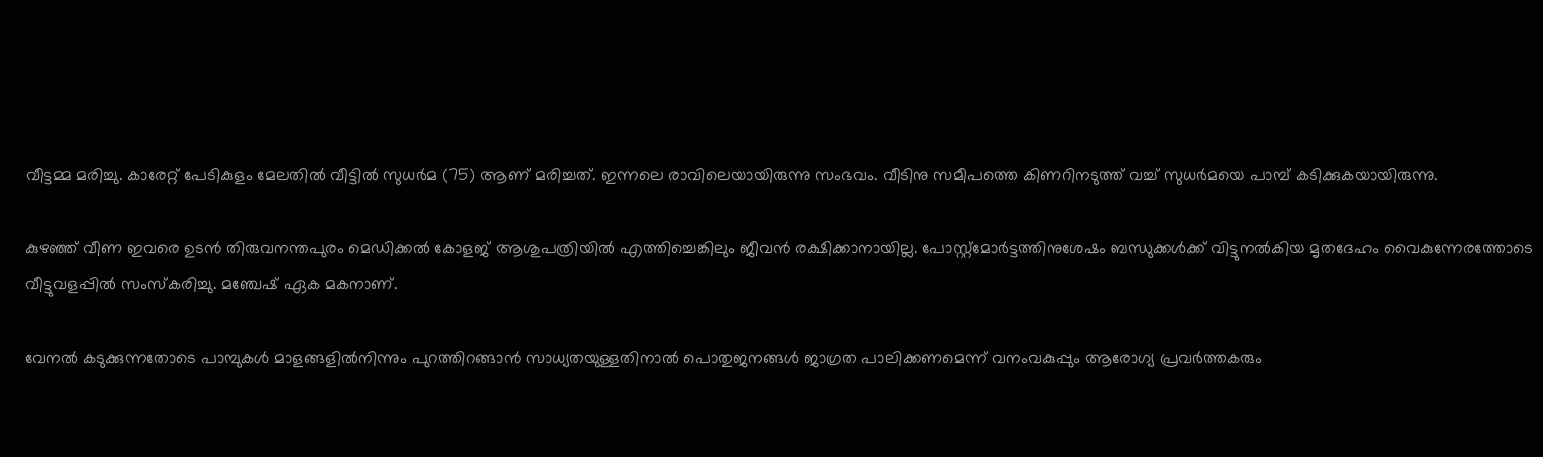വീട്ടമ്മ മരിച്ചു. കാരേറ്റ് പേടികുളം മേലതിൽ വീട്ടിൽ സുധർമ (75) ആണ് മരിച്ചത്. ഇന്നലെ രാവിലെയായിരുന്നു സംഭവം. വീടിനു സമീപത്തെ കിണറിനടുത്ത് വച്ച് സുധർമയെ പാമ്പ് കടിക്കുകയായിരുന്നു.

കുഴഞ്ഞ് വീണ ഇവരെ ഉടൻ തിരുവനന്തപുരം മെഡിക്കൽ കോളജ് ആശുപത്രിയിൽ എത്തിച്ചെങ്കിലും ജീവൻ രക്ഷിക്കാനായില്ല. പോസ്റ്റ്‌മോർട്ടത്തിനുശേഷം ബന്ധുക്കൾക്ക് വിട്ടുനൽകിയ മൃതദേഹം വൈകുന്നേരത്തോടെ വീട്ടുവളപ്പിൽ സംസ്കരിച്ചു. മഞ്ചേഷ് ഏക മകനാണ്.

വേനൽ കടുക്കുന്നതോടെ പാമ്പുകൾ മാളങ്ങളിൽനിന്നും പുറത്തിറങ്ങാൻ സാധ്യതയുള്ളതിനാൽ പൊതുജനങ്ങൾ ജാഗ്രത പാലിക്കണമെന്ന് വനംവകുപ്പും ആരോഗ്യ പ്രവർത്തകരും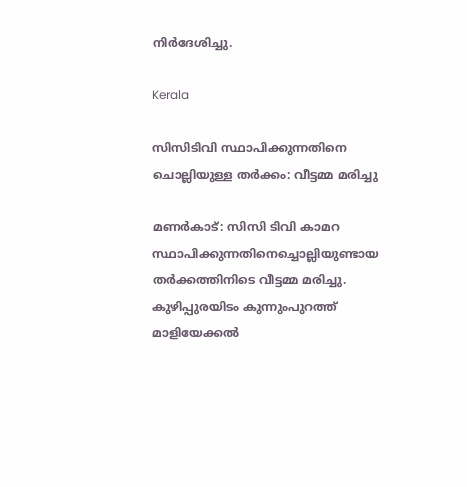നിർദേശിച്ചു.

Kerala

സിസിടിവി സ്ഥാപിക്കുന്നതിനെ ചൊല്ലിയുള്ള തർക്കം: വീട്ടമ്മ മരിച്ചു

മണര്‍കാട്: സിസി ടിവി കാമറ സ്ഥാപിക്കുന്നതിനെച്ചൊല്ലിയുണ്ടായ തര്‍ക്കത്തിനിടെ വീട്ടമ്മ മരിച്ചു. കുഴിപ്പുരയിടം കുന്നുംപുറത്ത് മാളിയേക്കല്‍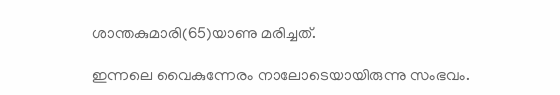ശാന്തകുമാരി(65)യാണു മരിച്ചത്.

ഇന്നലെ വൈകുന്നേരം നാലോടെയായിരുന്നു സംഭവം.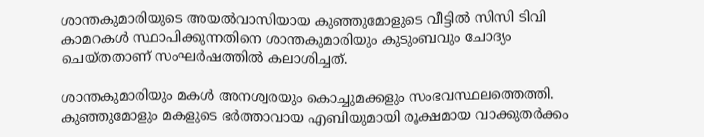ശാന്തകുമാരിയുടെ അയൽവാസിയായ കുഞ്ഞുമോളുടെ വീട്ടില്‍ സിസി ടിവി കാമറകള്‍ സ്ഥാപിക്കുന്നതിനെ ശാന്തകുമാരിയും കുടുംബവും ചോദ്യം ചെയ്തതാണ് സംഘര്‍ഷത്തില്‍ കലാശിച്ചത്.

ശാന്തകുമാരിയും മകള്‍ അനശ്വരയും കൊച്ചുമക്കളും സംഭവസ്ഥലത്തെത്തി. കുഞ്ഞുമോളും മകളുടെ ഭര്‍ത്താവായ എബിയുമായി രൂക്ഷമായ വാക്കുതര്‍ക്കം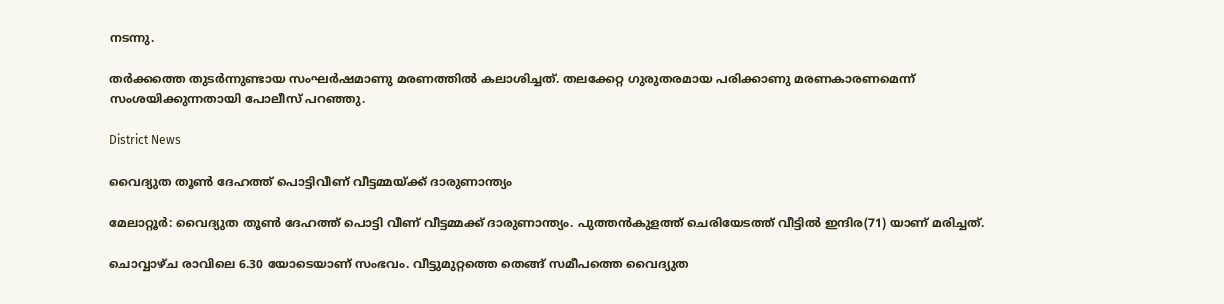നടന്നു.

തര്‍ക്കത്തെ തുടര്‍ന്നുണ്ടായ സംഘര്‍ഷമാണു മരണത്തില്‍ കലാശിച്ചത്. തലക്കേറ്റ ഗുരുതരമായ പരിക്കാണു മരണകാരണമെന്ന് സംശയിക്കുന്നതായി പോലീസ് പറഞ്ഞു.

District News

വൈദ്യുത തൂണ്‍ ദേഹത്ത് പൊട്ടിവീണ് വീട്ടമ്മയ്ക്ക് ദാരുണാന്ത്യം

മേലാറ്റൂർ: വൈദ്യുത തൂണ്‍ ദേഹത്ത് പൊട്ടി വീണ് വീട്ടമ്മക്ക് ദാരുണാന്ത്യം. പുത്തൻകുളത്ത് ചെരിയേടത്ത് വീട്ടിൽ ഇന്ദിര(71) യാണ് മരിച്ചത്.

ചൊവ്വാഴ്ച രാവിലെ 6.30 യോടെയാണ് സംഭവം. വീട്ടുമുറ്റത്തെ തെങ്ങ് സമീപത്തെ വൈദ്യുത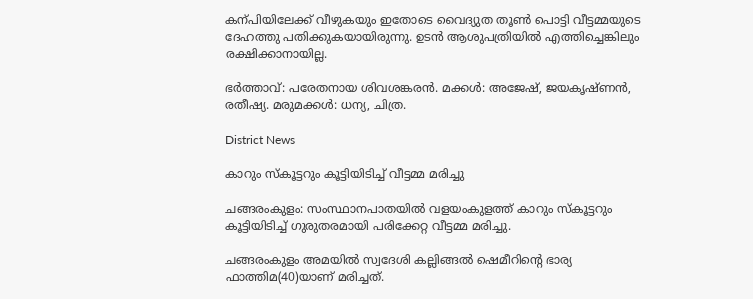കന്പിയിലേക്ക് വീഴുകയും ഇതോടെ വൈദ്യുത തൂണ്‍ പൊട്ടി വീട്ടമ്മയുടെ ദേഹത്തു പതിക്കുകയായിരുന്നു. ഉടൻ ആശുപത്രിയിൽ എത്തിച്ചെങ്കിലും രക്ഷിക്കാനായില്ല.

ഭർത്താവ്: പരേതനായ ശിവശങ്കരൻ. മക്കൾ: അജേഷ്, ജയകൃഷ്ണൻ, രതീഷ്യ. മരുമക്കൾ: ധന്യ, ചിത്ര.

District News

കാറും സ്കൂട്ടറും കൂട്ടിയിടിച്ച് വീട്ടമ്മ മരിച്ചു

ചങ്ങരംകുളം: സംസ്ഥാനപാതയിൽ വളയംകുളത്ത് കാറും സ്കൂട്ടറും കൂട്ടിയിടിച്ച് ഗുരുതരമായി പരിക്കേറ്റ വീട്ടമ്മ മരിച്ചു.

ചങ്ങരംകുളം അമയിൽ സ്വദേശി കല്ലിങ്ങൽ ഷെമീറിന്‍റെ ഭാര്യ ഫാത്തിമ(40)യാണ് മരിച്ചത്.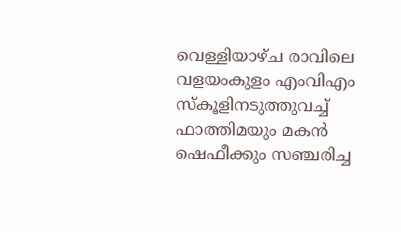വെള്ളിയാഴ്ച രാവിലെ വളയംകുളം എംവിഎം സ്കൂളിനടുത്തുവച്ച് ഫാത്തിമയും മകൻ ഷെഫീക്കും സഞ്ചരിച്ച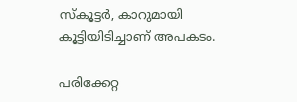സ്കൂട്ടർ, കാറുമായി കൂട്ടിയിടിച്ചാണ് അപകടം.

പരിക്കേറ്റ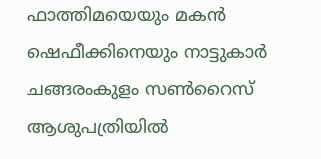ഫാത്തിമയെയും മകൻ ഷെഫീക്കിനെയും നാട്ടുകാർ ചങ്ങരംകുളം സണ്‍റൈസ് ആശുപത്രിയിൽ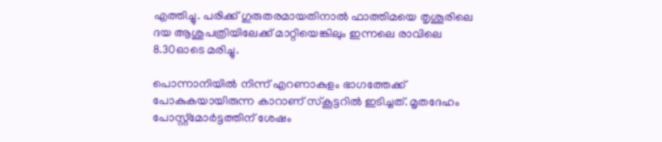എത്തിച്ചു. പരിക്ക് ഗുരുതരമായതിനാൽ ഫാത്തിമയെ തൃശൂരിലെ ദയ ആശുപത്രിയിലേക്ക് മാറ്റിയെങ്കിലും ഇന്നലെ രാവിലെ 8.30ഓടെ മരിച്ചു.

പൊന്നാനിയിൽ നിന്ന് എറണാകുളം ഭാഗത്തേക്ക് പോകുകയായിരുന്ന കാറാണ് സ്കൂട്ടറിൽ ഇടിച്ചത്. മൃതദേഹം പോസ്റ്റ്മോർട്ടത്തിന് ശേഷം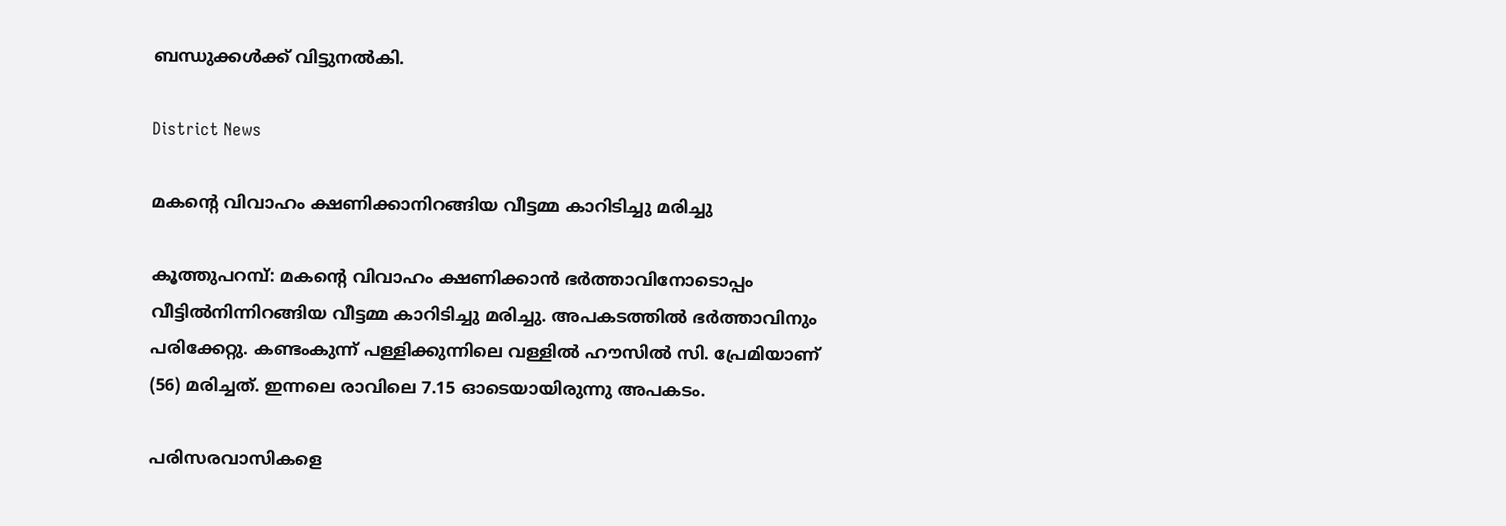ബന്ധുക്കൾക്ക് വിട്ടുനൽകി.

District News

മകന്‍റെ വിവാഹം ക്ഷണിക്കാനിറങ്ങിയ വീട്ടമ്മ കാറിടിച്ചു മരിച്ചു

കൂത്തുപറമ്പ്: മകന്‍റെ വിവാഹം ക്ഷണിക്കാൻ ഭർത്താവിനോടൊപ്പം വീട്ടിൽനിന്നിറങ്ങിയ വീട്ടമ്മ കാറിടിച്ചു മരിച്ചു. അപകടത്തിൽ ഭർത്താവിനും പരിക്കേറ്റു. കണ്ടംകുന്ന് പള്ളിക്കുന്നിലെ വള്ളിൽ ഹൗസിൽ സി. പ്രേമിയാണ് (56) മരിച്ചത്. ഇന്നലെ രാവിലെ 7.15 ഓടെയായിരുന്നു അപകടം.

പരിസരവാസികളെ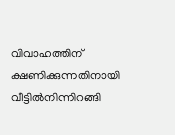വിവാഹത്തിന് ക്ഷണിക്കുന്നതിനായി വീട്ടിൽനിന്നിറങ്ങി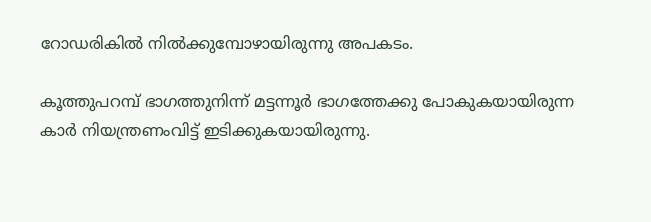റോഡരികിൽ നിൽക്കുമ്പോഴായിരുന്നു അപകടം.

കൂത്തുപറമ്പ് ഭാഗത്തുനിന്ന് മട്ടന്നൂർ ഭാഗത്തേക്കു പോകുകയായിരുന്ന കാർ നിയന്ത്രണംവിട്ട് ഇടിക്കുകയായിരുന്നു.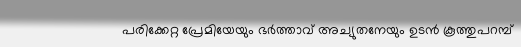പരിക്കേറ്റ പ്രേമിയേയും ഭർത്താവ് അച്യുതനേയും ഉടൻ കൂത്തുപറമ്പ്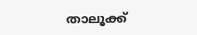താലൂക്ക്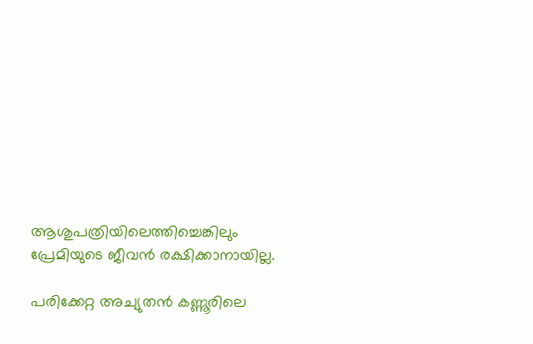ആശുപത്രിയിലെത്തിച്ചെങ്കിലും പ്രേമിയുടെ ജീവൻ രക്ഷിക്കാനായില്ല.

പരിക്കേറ്റ അച്യുതൻ കണ്ണൂരിലെ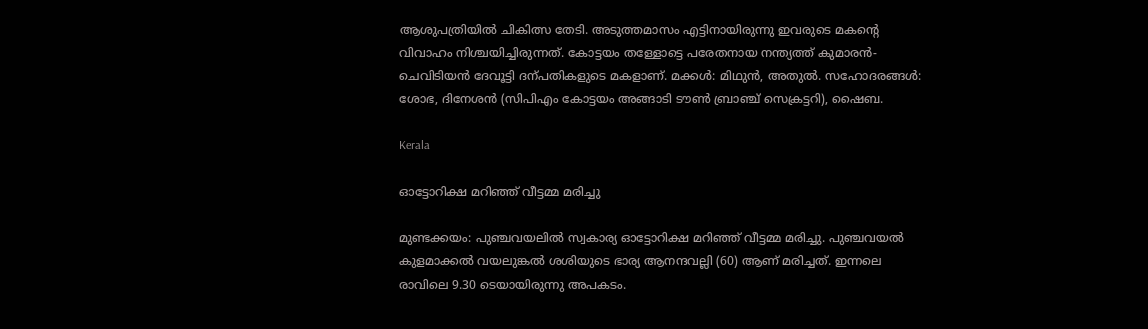ആശുപത്രിയിൽ ചികിത്സ തേടി. അടുത്തമാസം എട്ടിനായിരുന്നു ഇവരുടെ മകന്‍റെ വിവാഹം നിശ്ചയിച്ചിരുന്നത്. കോട്ടയം തള്ളോട്ടെ പരേതനായ നന്ത്യത്ത് കുമാരൻ-ചെവിടിയൻ ദേവൂട്ടി ദന്പതികളുടെ മകളാണ്. മക്കൾ: മിഥുൻ, അതുൽ. സഹോദരങ്ങൾ: ശോഭ, ദിനേശൻ (സിപിഎം കോട്ടയം അങ്ങാടി ടൗൺ ബ്രാഞ്ച് സെക്രട്ടറി), ഷൈബ.

Kerala

ഓട്ടോറിക്ഷ മറിഞ്ഞ് വീട്ടമ്മ മരിച്ചു

മുണ്ടക്കയം: പുഞ്ചവയലിൽ സ്വകാര്യ ഓട്ടോറിക്ഷ മറിഞ്ഞ് വീട്ടമ്മ മരിച്ചു. പുഞ്ചവയൽ കുളമാക്കൽ വയലുങ്കൽ ശശിയുടെ ഭാര്യ ആനന്ദവല്ലി (60) ആണ് മരിച്ചത്. ഇന്നലെ രാവിലെ 9.30 ടെയായിരുന്നു അപകടം.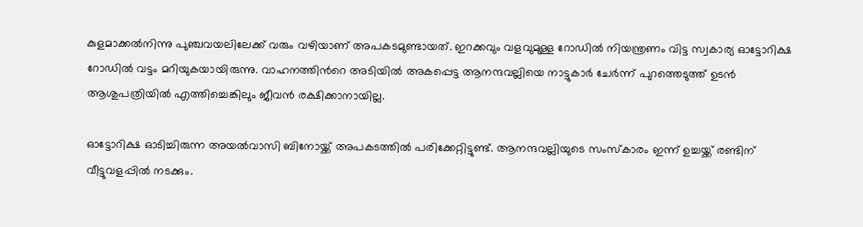കുളമാക്കൽനിന്നു പുഞ്ചവയലിലേക്ക് വരും വഴിയാണ് അപകടമുണ്ടായത്. ഇറക്കവും വളവുമുള്ള റോഡിൽ നിയന്ത്രണം വിട്ട സ്വകാര്യ ഓട്ടോറിക്ഷ റോഡിൽ വട്ടം മറിയുകയായിരുന്നു. വാഹനത്തിന്‍റെ അടിയിൽ അകപ്പെട്ട ആനന്ദവല്ലിയെ നാട്ടുകാർ ചേർന്ന് പുറത്തെടുത്ത് ഉടൻ ആശുപത്രിയിൽ എത്തിച്ചെങ്കിലും ജീവൻ രക്ഷിക്കാനായില്ല.

ഓട്ടോറിക്ഷ ഓടിച്ചിരുന്ന അയൽവാസി ബിനോയ്ക്ക് അപകടത്തിൽ പരിക്കേറ്റിട്ടുണ്ട്. ആനന്ദവല്ലിയുടെ സംസ്കാരം ഇന്ന് ഉച്ചയ്ക്ക് രണ്ടിന് വീട്ടുവളപ്പിൽ നടക്കും.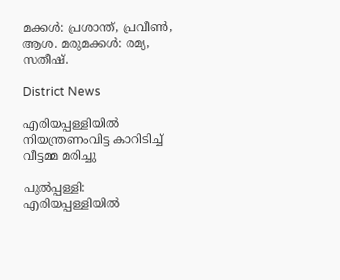മക്കൾ: പ്രശാന്ത്, പ്രവീൺ, ആശ. മരുമക്കൾ: രമ്യ, സതീഷ്.

District News

എരിയപ്പള്ളിയിൽ നിയന്ത്രണംവിട്ട കാറിടിച്ച് വീട്ടമ്മ മരിച്ചു

പുൽപ്പള്ളി: എരിയപ്പള്ളിയിൽ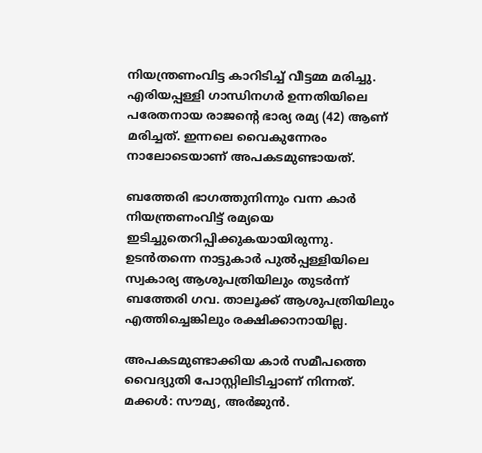നിയന്ത്രണംവിട്ട കാറിടിച്ച് വീട്ടമ്മ മരിച്ചു. എരിയപ്പള്ളി ഗാന്ധിനഗർ ഉന്നതിയിലെ പരേതനായ രാജന്‍റെ ഭാര്യ രമ്യ (42) ആണ് മരിച്ചത്. ഇന്നലെ വൈകുന്നേരം നാലോടെയാണ് അപകടമുണ്ടായത്.

ബത്തേരി ഭാഗത്തുനിന്നും വന്ന കാർ നിയന്ത്രണംവിട്ട് രമ്യയെ ഇടിച്ചുതെറിപ്പിക്കുകയായിരുന്നു. ഉടൻതന്നെ നാട്ടുകാർ പുൽപ്പള്ളിയിലെ സ്വകാര്യ ആശുപത്രിയിലും തുടർന്ന് ബത്തേരി ഗവ. താലൂക്ക് ആശുപത്രിയിലും എത്തിച്ചെങ്കിലും രക്ഷിക്കാനായില്ല.

അപകടമുണ്ടാക്കിയ കാർ സമീപത്തെ വൈദ്യുതി പോസ്റ്റിലിടിച്ചാണ് നിന്നത്. മക്കൾ: സൗമ്യ, അർജുൻ.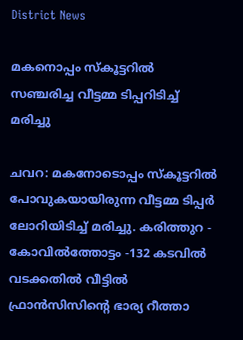District News

മകനൊപ്പം സ്‌കൂട്ടറില്‍ സഞ്ചരിച്ച വീട്ടമ്മ ടിപ്പറിടിച്ച് മരിച്ചു

ചവറ: മകനോടൊപ്പം സ്‌കൂട്ടറില്‍ പോവുകയായിരുന്ന വീട്ടമ്മ ടിപ്പര്‍ ലോറിയിടിച്ച് മരിച്ചു. കരിത്തുറ - കോവില്‍ത്തോട്ടം -132 കടവില്‍ വടക്കതില്‍ വീട്ടിൽ ഫ്രാൻസിസിന്‍റെ ഭാര്യ റീത്താ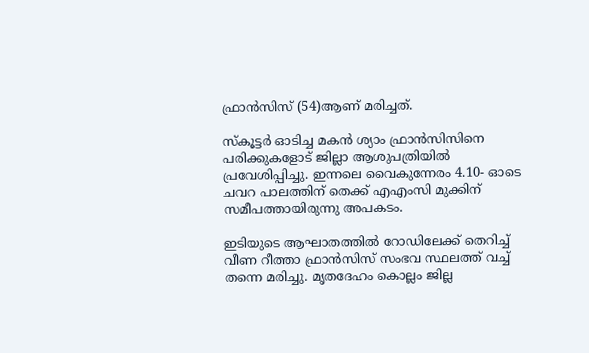ഫ്രാന്‍സിസ് (54)ആണ് മരിച്ചത്.

സ്കൂട്ടർ ഓടിച്ച മകൻ ശ്യാം ഫ്രാൻസിസിനെ പരിക്കുകളോട് ജില്ലാ ആശുപത്രിയിൽ പ്രവേശിപ്പിച്ചു. ഇന്നലെ വൈകുന്നേരം 4.10- ഓടെ ചവറ പാലത്തിന് തെക്ക് എഎംസി മുക്കിന് സമീപത്തായിരുന്നു അപകടം.

ഇടിയുടെ ആഘാതത്തില്‍ റോഡിലേക്ക് തെറിച്ച് വീണ റീത്താ ഫ്രാന്‍സിസ് സംഭവ സ്ഥലത്ത് വച്ച് തന്നെ മരിച്ചു. മൃതദേഹം കൊല്ലം ജില്ല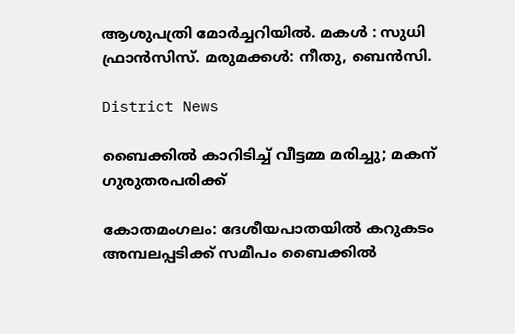ആശുപത്രി മോർച്ചറിയിൽ. മകള്‍ : സുധി ഫ്രാന്‍സിസ്. മരുമക്കള്‍: നീതു, ബെന്‍സി.

District News

ബൈക്കില്‍ കാറിടിച്ച് വീട്ടമ്മ മരിച്ചു; മകന് ഗുരുതരപരിക്ക്

കോതമംഗലം: ദേശീയപാതയില്‍ കറുകടം അമ്പലപ്പടിക്ക് സമീപം ബൈക്കില്‍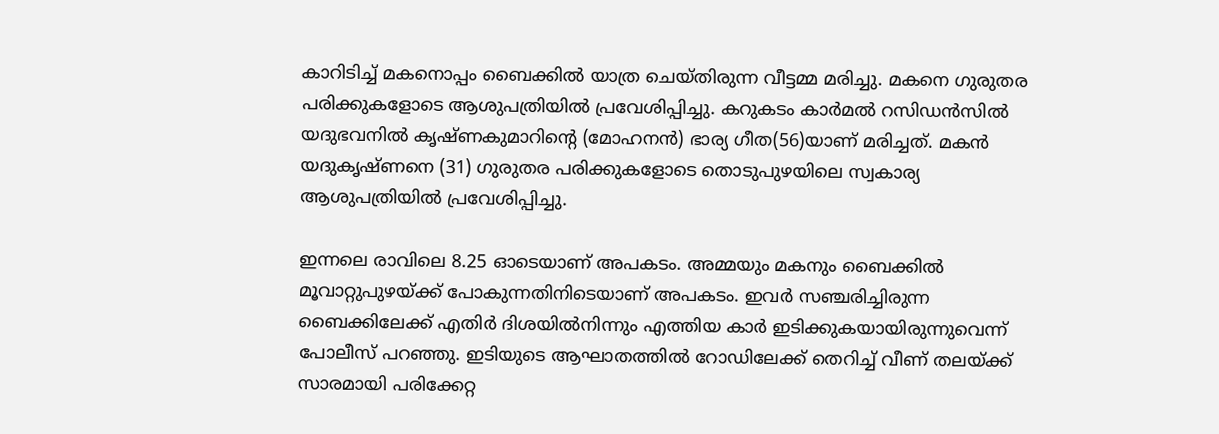കാറിടിച്ച് മകനൊപ്പം ബൈക്കില്‍ യാത്ര ചെയ്തിരുന്ന വീട്ടമ്മ മരിച്ചു. മകനെ ഗുരുതര പരിക്കുകളോടെ ആശുപത്രിയില്‍ പ്രവേശിപ്പിച്ചു. കറുകടം കാര്‍മല്‍ റസിഡന്‍സില്‍ യദുഭവനില്‍ കൃഷ്ണകുമാറിന്‍റെ (മോഹനന്‍) ഭാര്യ ഗീത(56)യാണ് മരിച്ചത്. മകന്‍ യദുകൃഷ്ണനെ (31) ഗുരുതര പരിക്കുകളോടെ തൊടുപുഴയിലെ സ്വകാര്യ ആശുപത്രിയില്‍ പ്രവേശിപ്പിച്ചു.

ഇന്നലെ രാവിലെ 8.25 ഓടെയാണ് അപകടം. അമ്മയും മകനും ബൈക്കില്‍ മൂവാറ്റുപുഴയ്ക്ക് പോകുന്നതിനിടെയാണ് അപകടം. ഇവര്‍ സഞ്ചരിച്ചിരുന്ന ബൈക്കിലേക്ക് എതിര്‍ ദിശയില്‍നിന്നും എത്തിയ കാര്‍ ഇടിക്കുകയായിരുന്നുവെന്ന് പോലീസ് പറഞ്ഞു. ഇടിയുടെ ആഘാതത്തില്‍ റോഡിലേക്ക് തെറിച്ച് വീണ് തലയ്ക്ക് സാരമായി പരിക്കേറ്റ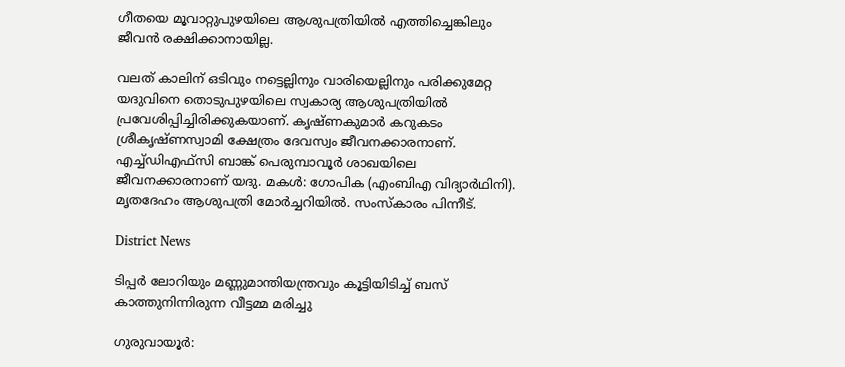ഗീതയെ മൂവാറ്റുപുഴയിലെ ആശുപത്രിയില്‍ എത്തിച്ചെങ്കിലും ജീവന്‍ രക്ഷിക്കാനായില്ല.

വലത് കാലിന് ഒടിവും നട്ടെല്ലിനും വാരിയെല്ലിനും പരിക്കുമേറ്റ യദുവിനെ തൊടുപുഴയിലെ സ്വകാര്യ ആശുപത്രിയില്‍ പ്രവേശിപ്പിച്ചിരിക്കുകയാണ്. കൃഷ്ണകുമാര്‍ കറുകടം ശ്രീകൃഷ്ണസ്വാമി ക്ഷേത്രം ദേവസ്വം ജീവനക്കാരനാണ്. എച്ച്ഡിഎഫ്‌സി ബാങ്ക് പെരുമ്പാവൂര്‍ ശാഖയിലെ ജീവനക്കാരനാണ് യദു. മകള്‍: ഗോപിക (എംബിഎ വിദ്യാര്‍ഥിനി). മൃതദേഹം ആശുപത്രി മോര്‍ച്ചറിയില്‍. സംസ്‌കാരം പിന്നീട്.

District News

ടിപ്പർ ലോറിയും മണ്ണുമാന്തിയന്ത്രവും കൂട്ടിയിടിച്ച് ബസ് കാത്തുനിന്നിരുന്ന വീട്ടമ്മ മരിച്ചു

ഗുരുവായൂർ: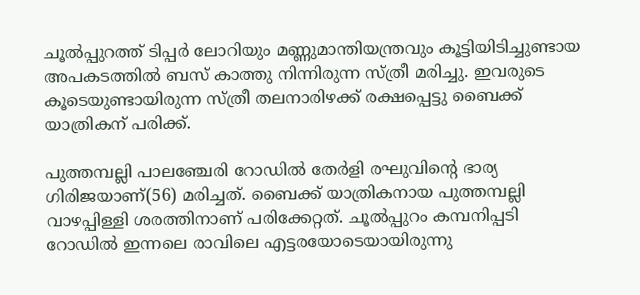ചൂൽപ്പുറത്ത് ടിപ്പർ ലോറിയും മണ്ണുമാന്തിയന്ത്രവും കൂട്ടിയിടിച്ചുണ്ടായ അപകടത്തിൽ ബസ് കാത്തു നിന്നിരുന്ന സ്ത്രീ മരിച്ചു. ഇവരുടെ കൂടെയുണ്ടായിരുന്ന സ്ത്രീ തലനാരിഴക്ക് രക്ഷപ്പെട്ടു ബൈക്ക് യാത്രികന് പരിക്ക്.

പുത്തമ്പല്ലി പാലഞ്ചേരി റോഡിൽ തേർളി രഘുവിന്‍റെ ഭാര്യ ഗിരിജയാണ്(56) മരിച്ചത്. ബൈക്ക് യാത്രികനായ പുത്തമ്പല്ലി വാഴപ്പിള്ളി ശരത്തിനാണ് പരിക്കേറ്റത്. ചൂൽപ്പുറം കമ്പനിപ്പടി റോഡിൽ ഇന്നലെ രാവിലെ എട്ടരയോടെയായിരുന്നു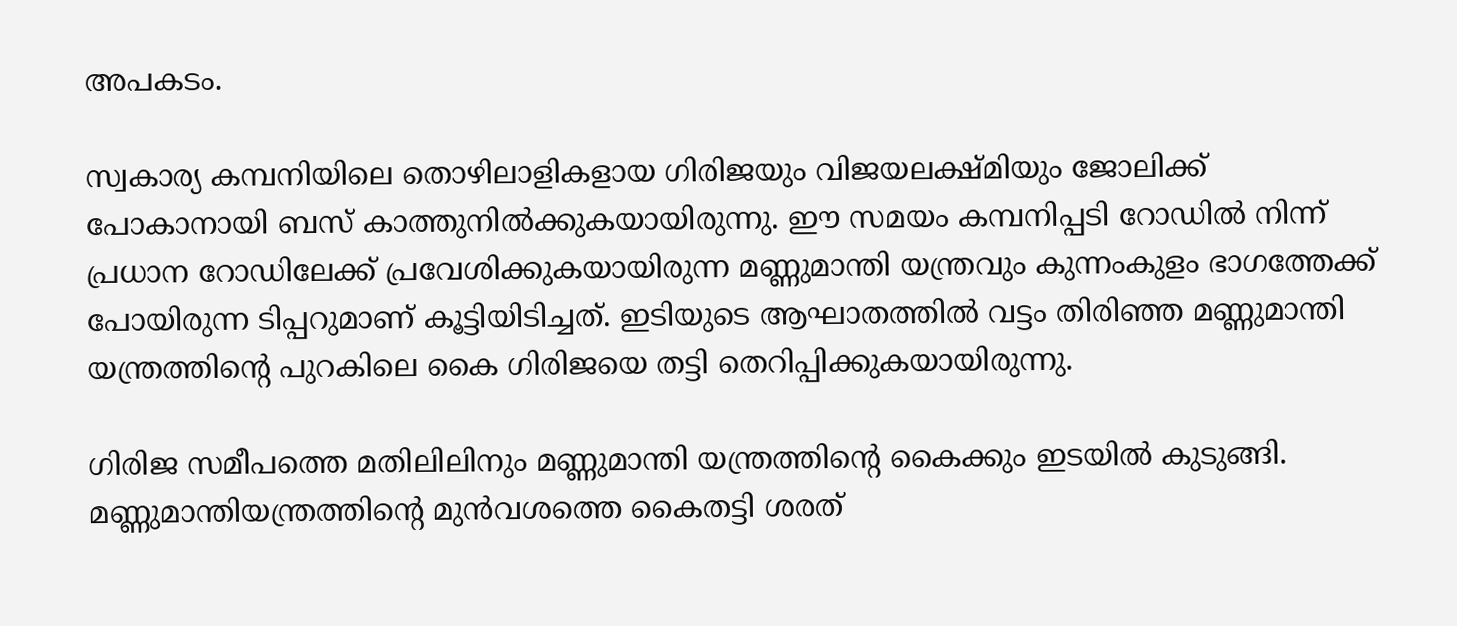അപകടം.

സ്വകാര്യ കമ്പനിയിലെ തൊഴിലാളികളായ ഗിരിജയും വിജയലക്ഷ്മിയും ജോലിക്ക് പോകാനായി ബസ് കാത്തുനിൽക്കുകയായിരുന്നു. ഈ സമയം കമ്പനിപ്പടി റോഡിൽ നിന്ന് പ്രധാന റോഡിലേക്ക് പ്രവേശിക്കുകയായിരുന്ന മണ്ണുമാന്തി യന്ത്രവും കുന്നംകുളം ഭാഗത്തേക്ക് പോയിരുന്ന ടിപ്പറുമാണ് കൂട്ടിയിടിച്ചത്. ഇടിയുടെ ആഘാതത്തിൽ വട്ടം തിരിഞ്ഞ മണ്ണുമാന്തി യന്ത്രത്തിന്‍റെ പുറകിലെ കൈ ഗിരിജയെ തട്ടി തെറിപ്പിക്കുകയായിരുന്നു.

ഗിരിജ സമീപത്തെ മതിലിലിനും മണ്ണുമാന്തി യന്ത്രത്തിന്‍റെ കൈക്കും ഇടയിൽ കുടുങ്ങി. മണ്ണുമാന്തിയന്ത്രത്തിന്‍റെ മുൻവശത്തെ കൈതട്ടി ശരത്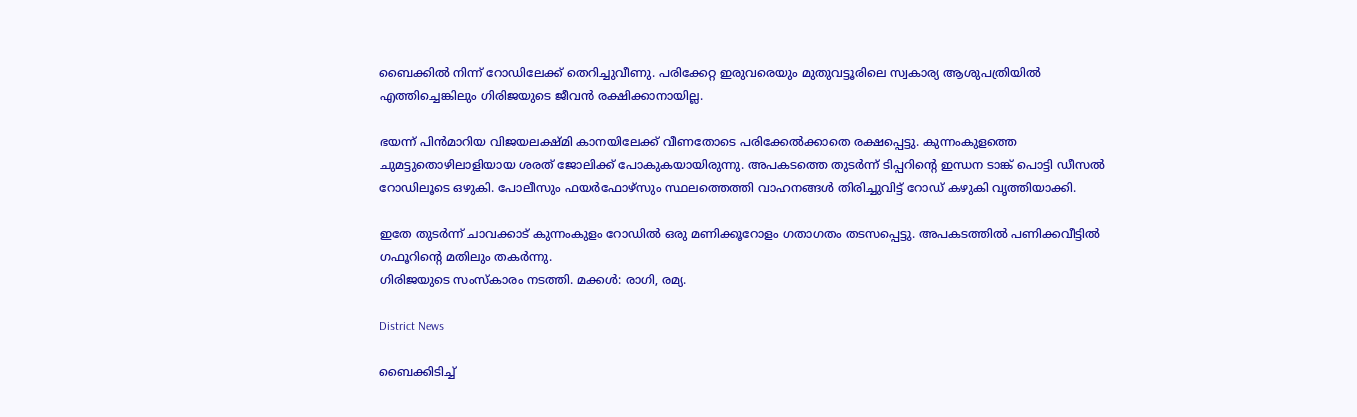ബൈക്കിൽ നിന്ന് റോഡിലേക്ക് തെറിച്ചുവീണു. പരിക്കേറ്റ ഇരുവരെയും മുതുവട്ടൂരിലെ സ്വകാര്യ ആശുപത്രിയിൽ എത്തിച്ചെങ്കിലും ഗിരിജയുടെ ജീവൻ രക്ഷിക്കാനായില്ല.

ഭയന്ന് പിൻമാറിയ വിജയലക്ഷ്മി കാനയിലേക്ക് വീണതോടെ പരിക്കേൽക്കാതെ രക്ഷപ്പെട്ടു. കുന്നംകുളത്തെ ചുമട്ടുതൊഴിലാളിയായ ശരത് ജോലിക്ക് പോകുകയായിരുന്നു. അപകടത്തെ തുടർന്ന് ടിപ്പറിന്‍റെ ഇന്ധന ടാങ്ക് പൊട്ടി ഡീസൽ റോഡിലൂടെ ഒഴുകി. പോലീസും ഫയർഫോഴ്സും സ്ഥലത്തെത്തി വാഹനങ്ങൾ തിരിച്ചുവിട്ട് റോഡ് കഴുകി വൃത്തിയാക്കി.

ഇതേ തുടർന്ന് ചാവക്കാട് കുന്നംകുളം റോഡിൽ ഒരു മണിക്കൂറോളം ഗതാഗതം തടസപ്പെട്ടു. അപകടത്തിൽ പണിക്കവീട്ടിൽ ഗഫൂറിന്‍റെ മതിലും തകർന്നു.
ഗിരിജയുടെ സംസ്കാരം നടത്തി. മക്കൾ: രാഗി, രമ്യ.

District News

ബൈക്കിടിച്ച്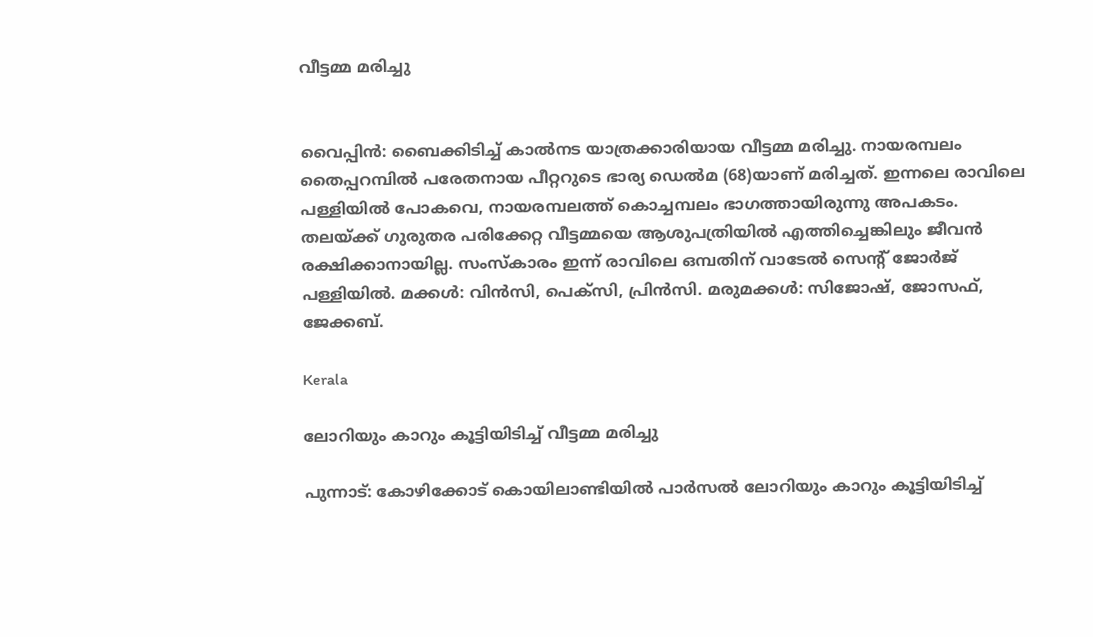വീട്ടമ്മ മരിച്ചു


വൈപ്പിൻ: ബൈക്കിടിച്ച് കാൽനട യാത്രക്കാരിയായ വീട്ടമ്മ മരിച്ചു. നായരമ്പലം തൈപ്പറമ്പിൽ പരേതനായ പീറ്ററുടെ ഭാര്യ ഡെൽമ (68)യാണ് മരിച്ചത്. ഇന്നലെ രാവിലെ പള്ളിയിൽ പോകവെ, നായരമ്പലത്ത് കൊച്ചമ്പലം ഭാഗത്തായിരുന്നു അപകടം. തലയ്ക്ക് ഗുരുതര പരിക്കേറ്റ വീട്ടമ്മയെ ആശുപത്രിയിൽ എത്തിച്ചെങ്കിലും ജീവൻ രക്ഷിക്കാനായില്ല. സംസ്കാരം ഇന്ന് രാവിലെ ഒമ്പതിന് വാടേൽ സെന്‍റ് ജോർജ് പള്ളിയിൽ. മക്കൾ: വിൻസി, പെക്സി, പ്രിൻസി. മരുമക്കൾ: സിജോഷ്, ജോസഫ്, ജേക്കബ്.

Kerala

ലോറിയും കാറും കൂട്ടിയിടിച്ച് വീട്ടമ്മ മരിച്ചു

പുന്നാട്: കോഴിക്കോട് കൊയിലാണ്ടിയിൽ പാർസൽ ലോറിയും കാറും കൂട്ടിയിടിച്ച്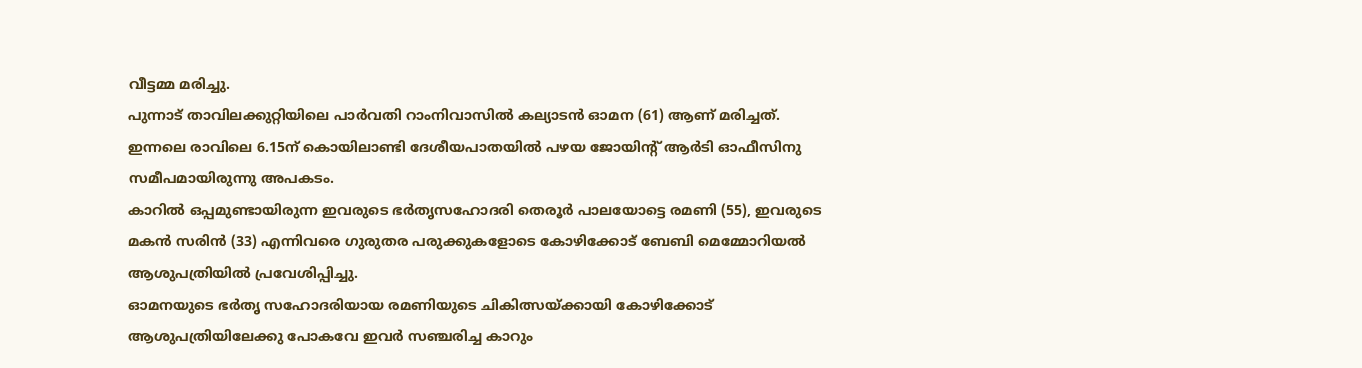വീട്ടമ്മ മരിച്ചു.
പുന്നാട് താവിലക്കുറ്റിയിലെ പാർവതി റാംനിവാസിൽ കല്യാടൻ ഓമന (61) ആണ് മരിച്ചത്. ഇന്നലെ രാവിലെ 6.15ന് കൊയിലാണ്ടി ദേശീയപാതയിൽ പഴയ ജോയിന്‍റ് ആർടി ഓഫീസിനു സമീപമായിരുന്നു അപകടം.
കാറിൽ ഒപ്പമുണ്ടായിരുന്ന ഇവരുടെ ഭർതൃസഹോദരി തെരൂർ പാലയോട്ടെ രമണി (55), ഇവരുടെ മകൻ സരിൻ (33) എന്നിവരെ ഗുരുതര പരുക്കുകളോടെ കോഴിക്കോട് ബേബി മെമ്മോറിയൽ ആശുപത്രിയിൽ പ്രവേശിപ്പിച്ചു.
ഓമനയുടെ ഭർതൃ സഹോദരിയായ രമണിയുടെ ചികിത്സയ്ക്കായി കോഴിക്കോട് ആശുപത്രിയിലേക്കു പോകവേ ഇവർ സഞ്ചരിച്ച കാറും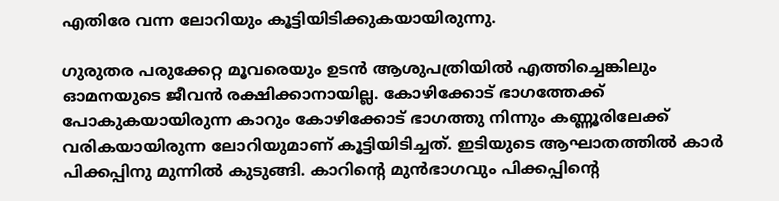എതിരേ വന്ന ലോറിയും കൂട്ടിയിടിക്കുകയായിരുന്നു.

ഗുരുതര പരുക്കേറ്റ മൂവരെയും ഉടൻ ആശുപത്രിയിൽ എത്തിച്ചെങ്കിലും ഓമനയുടെ ജീവൻ രക്ഷിക്കാനായില്ല. കോഴിക്കോട് ഭാഗത്തേക്ക് പോകുകയായിരുന്ന കാറും കോഴിക്കോട് ഭാഗത്തു നിന്നും കണ്ണൂരിലേക്ക് വരികയായിരുന്ന ലോറിയുമാണ് കൂട്ടിയിടിച്ചത്. ഇടിയുടെ ആഘാതത്തിൽ കാർ പിക്കപ്പിനു മുന്നിൽ കുടുങ്ങി. കാറിന്‍റെ മുൻഭാഗവും പിക്കപ്പിന്‍റെ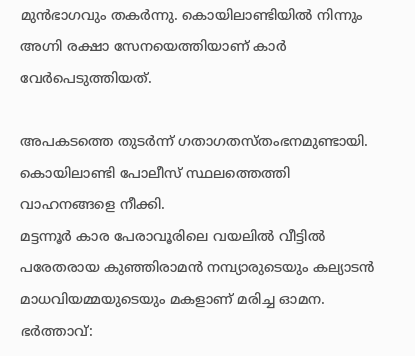മുൻഭാഗവും തകർന്നു. കൊയിലാണ്ടിയിൽ നിന്നും അഗ്നി രക്ഷാ സേനയെത്തിയാണ് കാർ വേർപെടുത്തിയത്.

അപകടത്തെ തുടർന്ന് ഗതാഗതസ്തംഭനമുണ്ടായി. കൊയിലാണ്ടി പോലീസ് സ്ഥലത്തെത്തി വാഹനങ്ങളെ നീക്കി.
മട്ടന്നൂർ കാര പേരാവൂരിലെ വയലിൽ വീട്ടിൽ പരേതരായ കുഞ്ഞിരാമൻ നമ്പ്യാരുടെയും കല്യാടൻ മാധവിയമ്മയുടെയും മകളാണ് മരിച്ച ഓമന.
ഭർത്താവ്: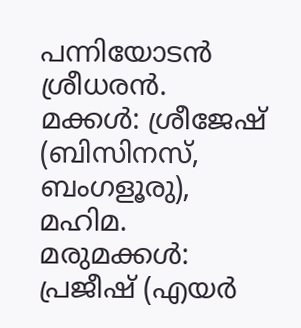പന്നിയോടൻ ശ്രീധരൻ.
മക്കൾ: ശ്രീജേഷ് (ബിസിനസ്, ബംഗളൂരു), മഹിമ. മരുമക്കൾ: പ്രജീഷ് (എയർ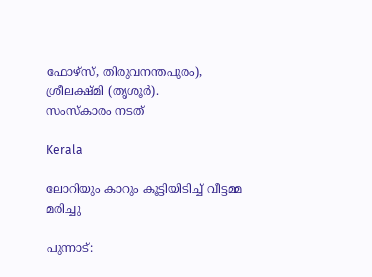ഫോഴ്സ്, തിരുവനന്തപുരം), ശ്രീലക്ഷ്മി (തൃശൂർ).
സംസ്കാരം നടത്

Kerala

ലോറിയും കാറും കൂട്ടിയിടിച്ച് വീട്ടമ്മ മരിച്ചു

പുന്നാട്: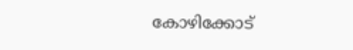കോഴിക്കോട്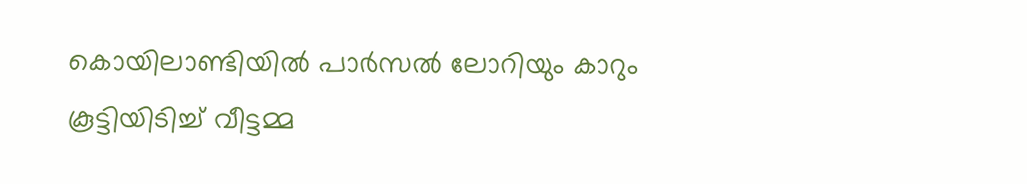കൊയിലാണ്ടിയിൽ പാർസൽ ലോറിയും കാറും കൂട്ടിയിടിച്ച് വീട്ടമ്മ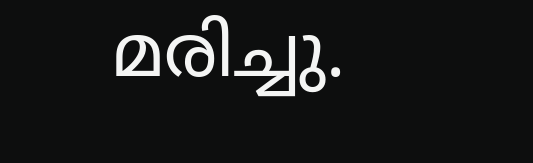മരിച്ചു.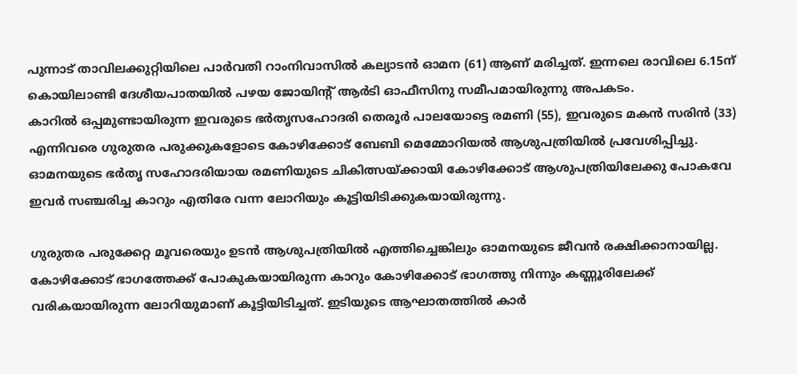പുന്നാട് താവിലക്കുറ്റിയിലെ പാർവതി റാംനിവാസിൽ കല്യാടൻ ഓമന (61) ആണ് മരിച്ചത്. ഇന്നലെ രാവിലെ 6.15ന് കൊയിലാണ്ടി ദേശീയപാതയിൽ പഴയ ജോയിന്‍റ് ആർടി ഓഫീസിനു സമീപമായിരുന്നു അപകടം.
കാറിൽ ഒപ്പമുണ്ടായിരുന്ന ഇവരുടെ ഭർതൃസഹോദരി തെരൂർ പാലയോട്ടെ രമണി (55), ഇവരുടെ മകൻ സരിൻ (33) എന്നിവരെ ഗുരുതര പരുക്കുകളോടെ കോഴിക്കോട് ബേബി മെമ്മോറിയൽ ആശുപത്രിയിൽ പ്രവേശിപ്പിച്ചു.
ഓമനയുടെ ഭർതൃ സഹോദരിയായ രമണിയുടെ ചികിത്സയ്ക്കായി കോഴിക്കോട് ആശുപത്രിയിലേക്കു പോകവേ ഇവർ സഞ്ചരിച്ച കാറും എതിരേ വന്ന ലോറിയും കൂട്ടിയിടിക്കുകയായിരുന്നു.

ഗുരുതര പരുക്കേറ്റ മൂവരെയും ഉടൻ ആശുപത്രിയിൽ എത്തിച്ചെങ്കിലും ഓമനയുടെ ജീവൻ രക്ഷിക്കാനായില്ല. കോഴിക്കോട് ഭാഗത്തേക്ക് പോകുകയായിരുന്ന കാറും കോഴിക്കോട് ഭാഗത്തു നിന്നും കണ്ണൂരിലേക്ക് വരികയായിരുന്ന ലോറിയുമാണ് കൂട്ടിയിടിച്ചത്. ഇടിയുടെ ആഘാതത്തിൽ കാർ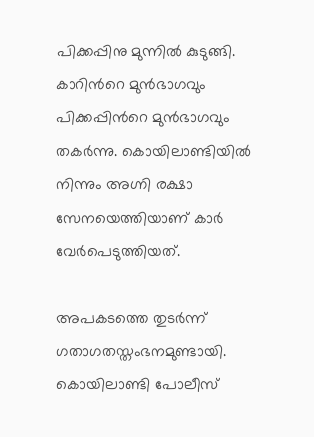പിക്കപ്പിനു മുന്നിൽ കുടുങ്ങി. കാറിന്‍റെ മുൻഭാഗവും പിക്കപ്പിന്‍റെ മുൻഭാഗവും തകർന്നു. കൊയിലാണ്ടിയിൽ നിന്നും അഗ്നി രക്ഷാ സേനയെത്തിയാണ് കാർ വേർപെടുത്തിയത്.

അപകടത്തെ തുടർന്ന് ഗതാഗതസ്തംഭനമുണ്ടായി. കൊയിലാണ്ടി പോലീസ്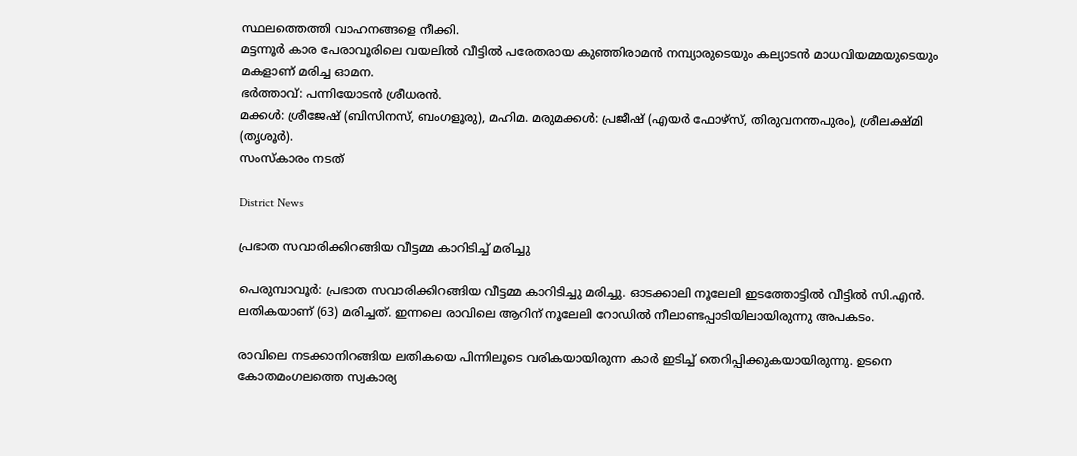സ്ഥലത്തെത്തി വാഹനങ്ങളെ നീക്കി.
മട്ടന്നൂർ കാര പേരാവൂരിലെ വയലിൽ വീട്ടിൽ പരേതരായ കുഞ്ഞിരാമൻ നമ്പ്യാരുടെയും കല്യാടൻ മാധവിയമ്മയുടെയും മകളാണ് മരിച്ച ഓമന.
ഭർത്താവ്: പന്നിയോടൻ ശ്രീധരൻ.
മക്കൾ: ശ്രീജേഷ് (ബിസിനസ്, ബംഗളൂരു), മഹിമ. മരുമക്കൾ: പ്രജീഷ് (എയർ ഫോഴ്സ്, തിരുവനന്തപുരം), ശ്രീലക്ഷ്മി (തൃശൂർ).
സംസ്കാരം നടത്

District News

പ്രഭാത സവാരിക്കിറങ്ങിയ വീട്ടമ്മ കാറിടിച്ച് മരിച്ചു

പെരുമ്പാവൂർ: പ്രഭാത സവാരിക്കിറങ്ങിയ വീട്ടമ്മ കാറിടിച്ചു മരിച്ചു. ഓടക്കാലി നൂലേലി ഇടത്തോട്ടിൽ വീട്ടിൽ സി.എൻ. ലതികയാണ് (63) മരിച്ചത്. ഇന്നലെ രാവിലെ ആറിന് നൂലേലി റോഡിൽ നീലാണ്ടപ്പാടിയിലായിരുന്നു അപകടം.

രാവിലെ നടക്കാനിറങ്ങിയ ലതികയെ പിന്നിലൂടെ വരികയായിരുന്ന കാർ ഇടിച്ച് തെറിപ്പിക്കുകയായിരുന്നു. ഉടനെ കോതമംഗലത്തെ സ്വകാര്യ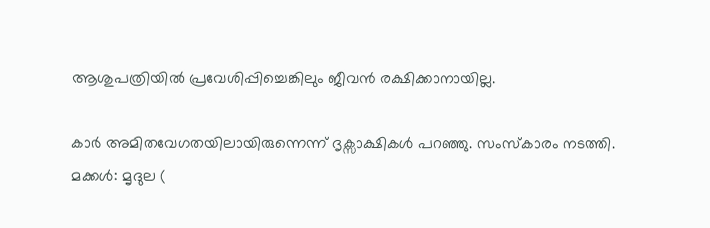ആശുപത്രിയിൽ പ്രവേശിപ്പിച്ചെങ്കിലും ജീവൻ രക്ഷിക്കാനായില്ല.

കാർ അമിതവേഗതയിലായിരുന്നെന്ന് ദൃക്സാക്ഷികൾ പറഞ്ഞു. സംസ്‌കാരം നടത്തി. മക്കൾ: മൃദുല (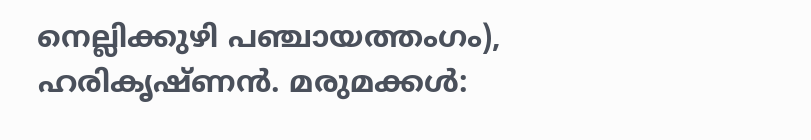നെല്ലിക്കുഴി പഞ്ചായത്തംഗം), ഹരികൃഷ്ണൻ. മരുമക്കൾ: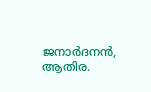ജനാർദനൻ, ആതിര.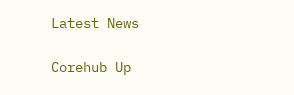Latest News

Corehub Up